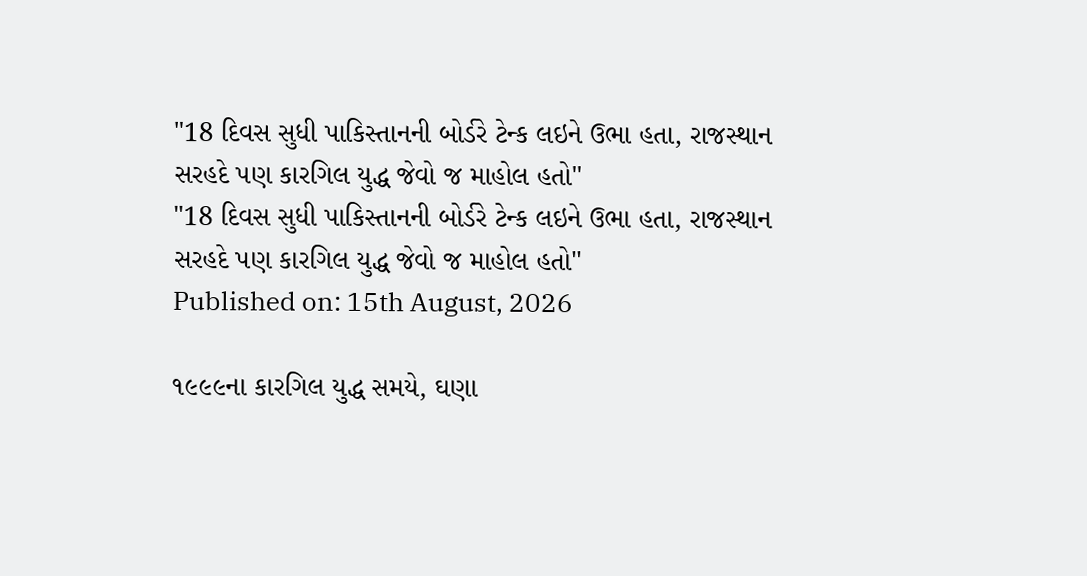"18 દિવસ સુધી પાકિસ્તાનની બોર્ડરે ટેન્ક લઇને ઉભા હતા, રાજસ્થાન સરહદે પણ કારગિલ યુદ્ધ જેવો જ માહોલ હતો''
"18 દિવસ સુધી પાકિસ્તાનની બોર્ડરે ટેન્ક લઇને ઉભા હતા, રાજસ્થાન સરહદે પણ કારગિલ યુદ્ધ જેવો જ માહોલ હતો''
Published on: 15th August, 2026

૧૯૯૯ના કારગિલ યુદ્ધ સમયે, ઘણા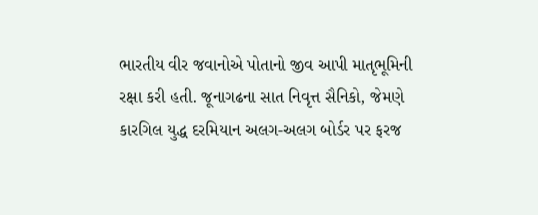ભારતીય વીર જવાનોએ પોતાનો જીવ આપી માતૃભૂમિની રક્ષા કરી હતી. જૂનાગઢના સાત નિવૃત્ત સૈનિકો, જેમણે કારગિલ યુદ્ધ દરમિયાન અલગ-અલગ બોર્ડર પર ફરજ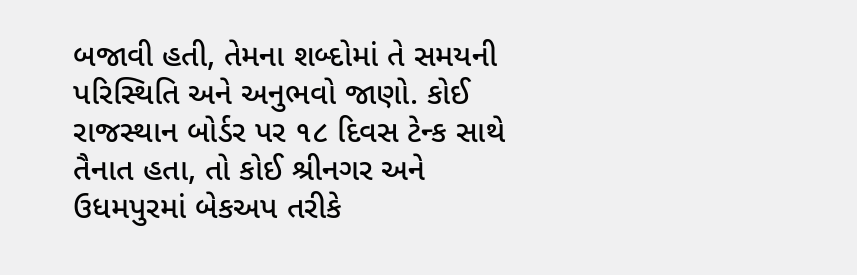બજાવી હતી, તેમના શબ્દોમાં તે સમયની પરિસ્થિતિ અને અનુભવો જાણો. કોઈ રાજસ્થાન બોર્ડર પર ૧૮ દિવસ ટેન્ક સાથે તૈનાત હતા, તો કોઈ શ્રીનગર અને ઉધમપુરમાં બેકઅપ તરીકે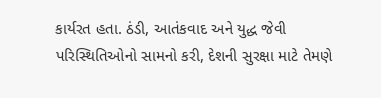કાર્યરત હતા. ઠંડી, આતંકવાદ અને યુદ્ધ જેવી પરિસ્થિતિઓનો સામનો કરી, દેશની સુરક્ષા માટે તેમણે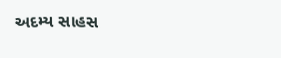અદમ્ય સાહસ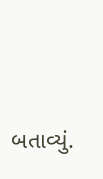બતાવ્યું.